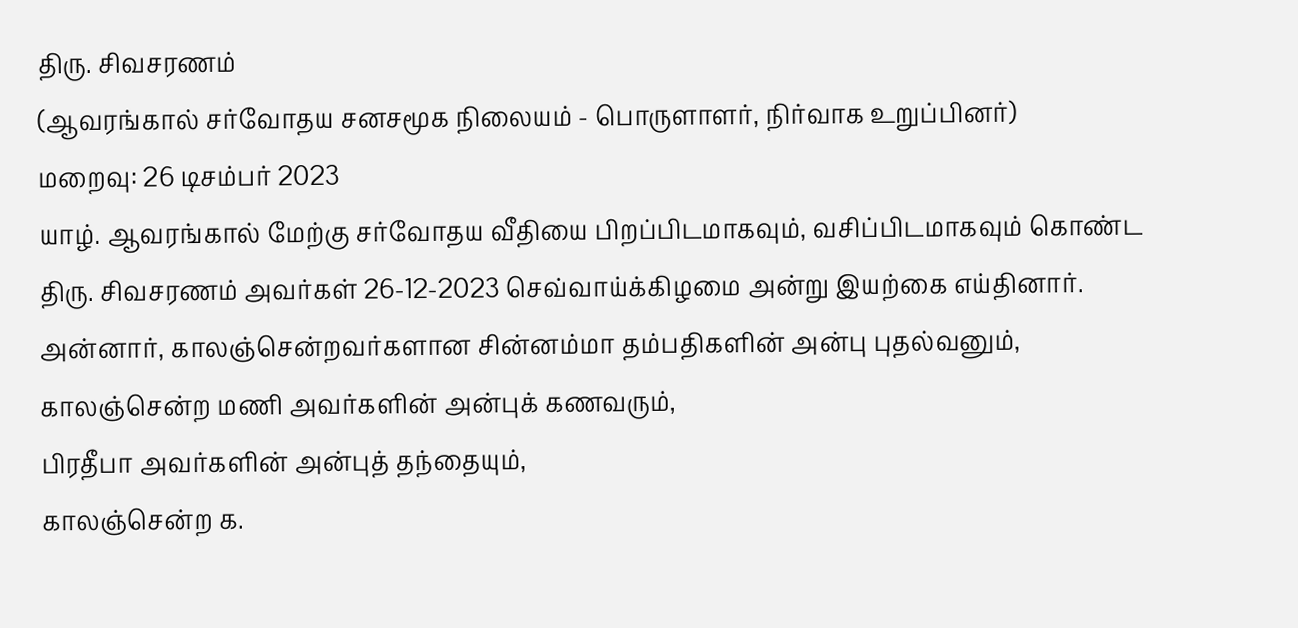திரு. சிவசரணம்
(ஆவரங்கால் சர்வோதய சனசமூக நிலையம் - பொருளாளர், நிர்வாக உறுப்பினர்)
மறைவு: 26 டிசம்பர் 2023
யாழ். ஆவரங்கால் மேற்கு சர்வோதய வீதியை பிறப்பிடமாகவும், வசிப்பிடமாகவும் கொண்ட திரு. சிவசரணம் அவர்கள் 26-12-2023 செவ்வாய்க்கிழமை அன்று இயற்கை எய்தினார்.
அன்னார், காலஞ்சென்றவர்களான சின்னம்மா தம்பதிகளின் அன்பு புதல்வனும்,
காலஞ்சென்ற மணி அவர்களின் அன்புக் கணவரும்,
பிரதீபா அவர்களின் அன்புத் தந்தையும்,
காலஞ்சென்ற க.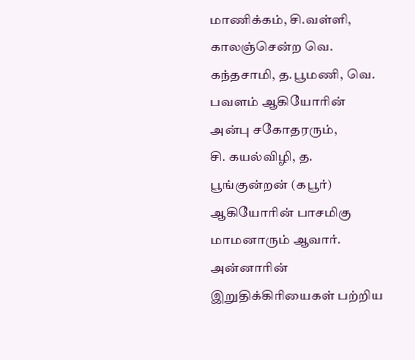மாணிக்கம், சி.வள்ளி, காலஞ்சென்ற வெ. கந்தசாமி, த.பூமணி, வெ. பவளம் ஆகியோரின் அன்பு சகோதரரும்,
சி. கயல்விழி, த. பூங்குன்றன் (கபூர்) ஆகியோரின் பாசமிகு மாமனாரும் ஆவார்.
அன்னாரின் இறுதிக்கிரியைகள் பற்றிய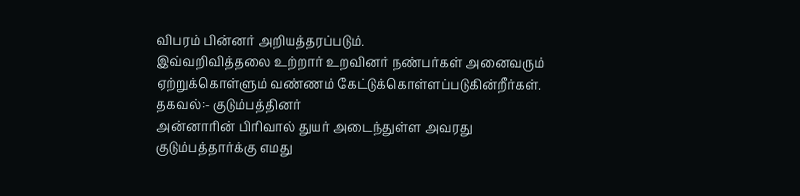விபரம் பின்னர் அறியத்தரப்படும்.
இவ்வறிவித்தலை உற்றார் உறவினர் நண்பர்கள் அனைவரும் ஏற்றுக்கொள்ளும் வண்ணம் கேட்டுக்கொள்ளப்படுகின்றீர்கள்.
தகவல்:- குடும்பத்தினர்
அன்னாரின் பிரிவால் துயர் அடைந்துள்ள அவரது குடும்பத்தார்க்கு எமது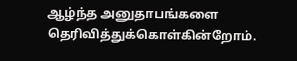ஆழ்ந்த அனுதாபங்களை தெரிவித்துக்கொள்கின்றோம்.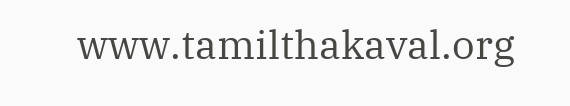www.tamilthakaval.org